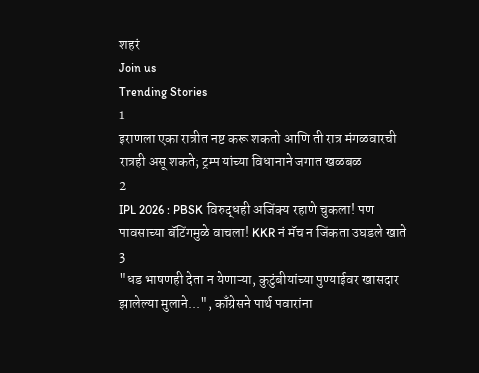शहरं
Join us
Trending Stories
1
इराणला एका रात्रीत नष्ट करू शकतो आणि ती रात्र मंगळवारची रात्रही असू शकते; ट्रम्प यांच्या विधानाने जगात खळबळ
2
IPL 2026 : PBSK विरुद्धही अजिंक्य रहाणे चुकला! पण पावसाच्या बॅटिंगमुळे वाचला! KKR नं मॅच न जिंकता उघडले खाते
3
"धड भाषणही देता न येणाऱ्या, कुटुंबीयांच्या पुण्याईवर खासदार झालेल्या मुलाने...", काँग्रेसने पार्थ पवारांना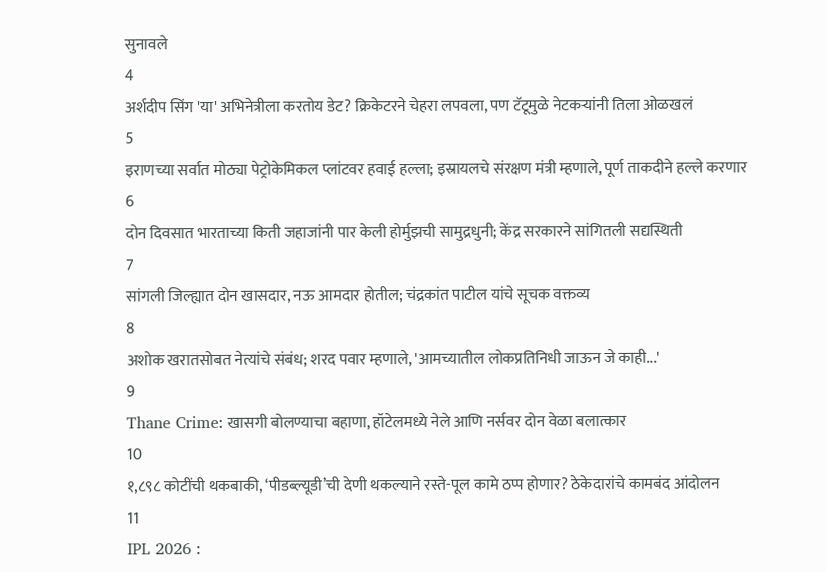सुनावले
4
अर्शदीप सिंग 'या' अभिनेत्रीला करतोय डेट? क्रिकेटरने चेहरा लपवला, पण टॅटूमुळे नेटकऱ्यांनी तिला ओळखलं
5
इराणच्या सर्वात मोठ्या पेट्रोकेमिकल प्लांटवर हवाई हल्ला; इस्रायलचे संरक्षण मंत्री म्हणाले, पूर्ण ताकदीने हल्ले करणार
6
दोन दिवसात भारताच्या किती जहाजांनी पार केली होर्मुझची सामुद्रधुनी; केंद्र सरकारने सांगितली सद्यस्थिती
7
सांगली जिल्ह्यात दोन खासदार, नऊ आमदार होतील; चंद्रकांत पाटील यांचे सूचक वक्तव्य
8
अशोक खरातसोबत नेत्यांचे संबंध; शरद पवार म्हणाले, 'आमच्यातील लोकप्रतिनिधी जाऊन जे काही...'
9
Thane Crime: खासगी बोलण्याचा बहाणा, हॉटेलमध्ये नेले आणि नर्सवर दोन वेळा बलात्कार
10
१,८९८ कोटींची थकबाकी, ‘पीडब्ल्यूडी’ची देणी थकल्याने रस्ते-पूल कामे ठप्प होणार? ठेकेदारांचे कामबंद आंदोलन
11
IPL 2026 :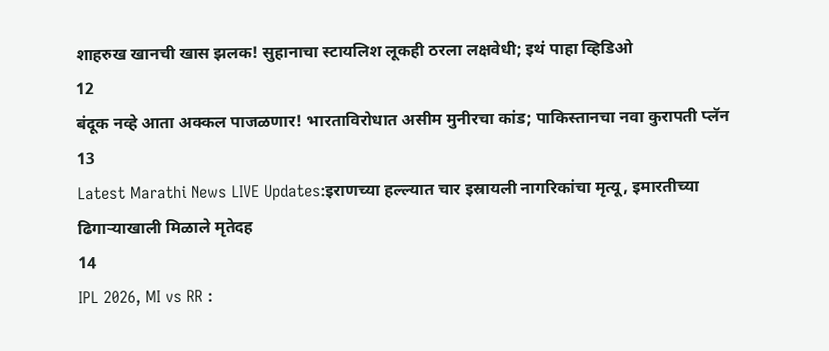शाहरुख खानची खास झलक! सुहानाचा स्टायलिश लूकही ठरला लक्षवेधी; इथं पाहा व्हिडिओ
12
बंदूक नव्हे आता अक्कल पाजळणार! भारताविरोधात असीम मुनीरचा कांड; पाकिस्तानचा नवा कुरापती प्लॅन
13
Latest Marathi News LIVE Updates:इराणच्या हल्ल्यात चार इस्रायली नागरिकांचा मृत्यू, इमारतीच्या ढिगाऱ्याखाली मिळाले मृतेदह
14
IPL 2026, MI vs RR :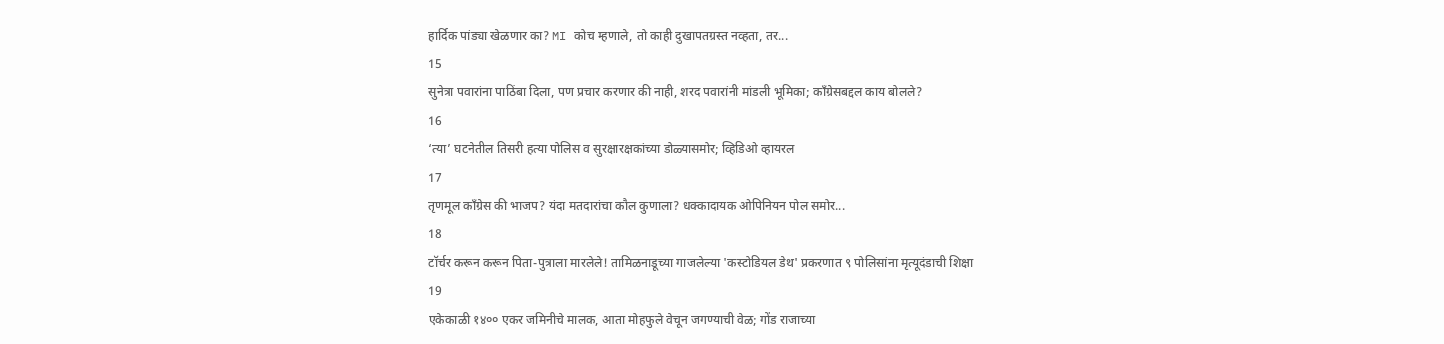हार्दिक पांड्या खेळणार का? MI कोच म्हणाले, तो काही दुखापतग्रस्त नव्हता, तर...
15
सुनेत्रा पवारांना पाठिंबा दिला, पण प्रचार करणार की नाही, शरद पवारांनी मांडली भूमिका; काँग्रेसबद्दल काय बोलले?
16
‘त्या’ घटनेतील तिसरी हत्या पोलिस व सुरक्षारक्षकांच्या डोळ्यासमोर; व्हिडिओ व्हायरल
17
तृणमूल काँग्रेस की भाजप? यंदा मतदारांचा कौल कुणाला? धक्कादायक ओपिनियन पोल समोर...
18
टॉर्चर करून करून पिता-पुत्राला मारलेले! तामिळनाडूच्या गाजलेल्या 'कस्टोडियल डेथ' प्रकरणात ९ पोलिसांना मृत्यूदंडाची शिक्षा
19
एकेकाळी १४०० एकर जमिनीचे मालक, आता मोहफुले वेचून जगण्याची वेळ; गोंड राजाच्या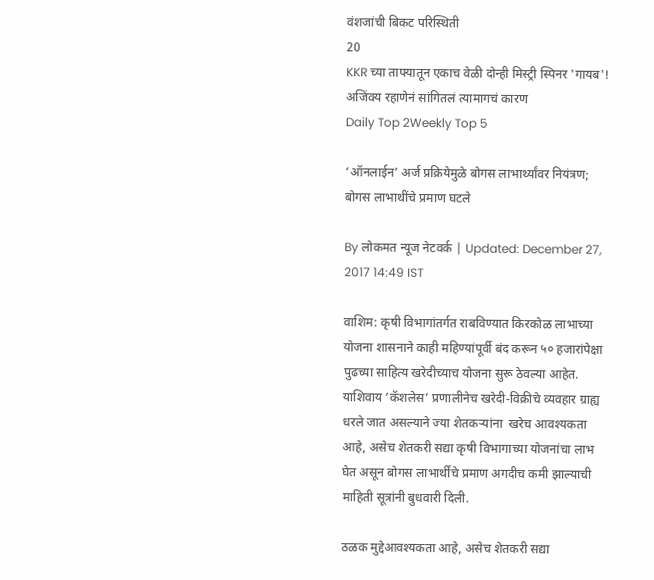वंशजांची बिकट परिस्थिती
20
KKR च्या ताफ्यातून एकाच वेळी दोन्ही मिस्ट्री स्पिनर 'गायब'! अजिंक्य रहाणेनं सांगितलं त्यामागचं कारण
Daily Top 2Weekly Top 5

‘ऑनलाईन’ अर्ज प्रक्रियेमुळे बोगस लाभार्थ्यांवर नियंत्रण; बोगस लाभाथींचे प्रमाण घटले

By लोकमत न्यूज नेटवर्क | Updated: December 27, 2017 14:49 IST

वाशिम: कृषी विभागांतर्गत राबविण्यात किरकोळ लाभाच्या योजना शासनाने काही महिण्यांपूर्वी बंद करून ५० हजारांपेक्षा पुढच्या साहित्य खरेदीच्याच योजना सुरू ठेवल्या आहेत. याशिवाय ‘कॅशलेस’ प्रणालीनेच खरेदी-विक्रीचे व्यवहार ग्राह्य धरले जात असल्याने ज्या शेतकऱ्यांना  खरेच आवश्यकता आहे, असेच शेतकरी सद्या कृषी विभागाच्या योजनांचा लाभ घेत असून बोगस लाभार्थींचे प्रमाण अगदीच कमी झाल्याची माहिती सूत्रांनी बुधवारी दिली.

ठळक मुद्देआवश्यकता आहे, असेच शेतकरी सद्या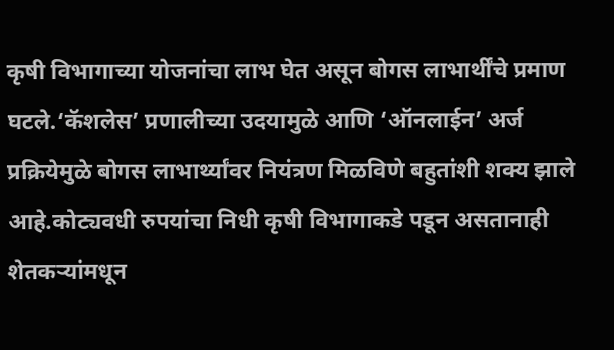कृषी विभागाच्या योजनांचा लाभ घेत असून बोगस लाभार्थींचे प्रमाण घटले.‘कॅशलेस’ प्रणालीच्या उदयामुळे आणि ‘ऑनलाईन’ अर्ज प्रक्रियेमुळे बोगस लाभार्थ्यांवर नियंत्रण मिळविणे बहुतांशी शक्य झाले आहे.कोट्यवधी रुपयांचा निधी कृषी विभागाकडे पडून असतानाही शेतकऱ्यांमधून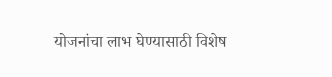योजनांचा लाभ घेण्यासाठी विशेष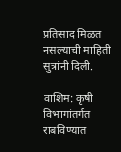प्रतिसाद मिळत नसल्याची माहिती सुत्रांनी दिली.

वाशिम: कृषी विभागांतर्गत राबविण्यात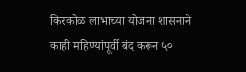किरकोळ लाभाच्या योजना शासनाने काही महिण्यांपूर्वी बंद करून ५०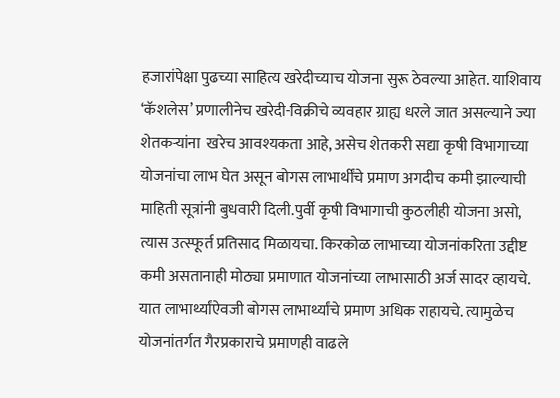हजारांपेक्षा पुढच्या साहित्य खरेदीच्याच योजना सुरू ठेवल्या आहेत. याशिवाय ‘कॅशलेस’ प्रणालीनेच खरेदी-विक्रीचे व्यवहार ग्राह्य धरले जात असल्याने ज्या शेतकऱ्यांना  खरेच आवश्यकता आहे, असेच शेतकरी सद्या कृषी विभागाच्या योजनांचा लाभ घेत असून बोगस लाभार्थींचे प्रमाण अगदीच कमी झाल्याची माहिती सूत्रांनी बुधवारी दिली.पुर्वी कृषी विभागाची कुठलीही योजना असो, त्यास उत्स्फूर्त प्रतिसाद मिळायचा. किरकोळ लाभाच्या योजनांकरिता उद्दीष्ट कमी असतानाही मोठ्या प्रमाणात योजनांच्या लाभासाठी अर्ज सादर व्हायचे. यात लाभार्थ्यांऐवजी बोगस लाभार्थ्यांचे प्रमाण अधिक राहायचे. त्यामुळेच योजनांतर्गत गैरप्रकाराचे प्रमाणही वाढले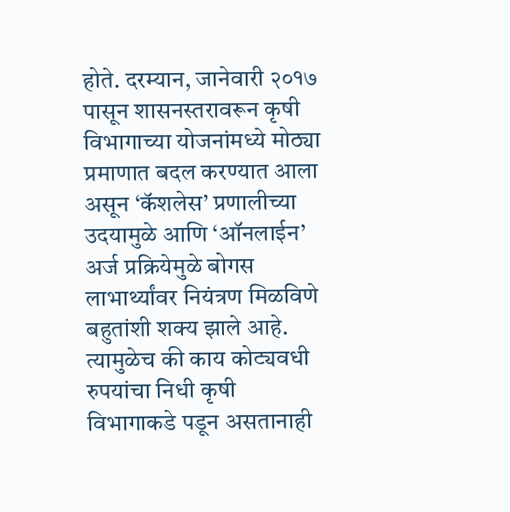होते. दरम्यान, जानेवारी २०१७ पासून शासनस्तरावरून कृषी विभागाच्या योजनांमध्ये मोठ्या प्रमाणात बदल करण्यात आला असून ‘कॅशलेस’ प्रणालीच्या उदयामुळे आणि ‘ऑनलाईन’ अर्ज प्रक्रियेमुळे बोगस लाभार्थ्यांवर नियंत्रण मिळविणे बहुतांशी शक्य झाले आहे. त्यामुळेच की काय कोट्यवधी रुपयांचा निधी कृषी विभागाकडे पडून असतानाही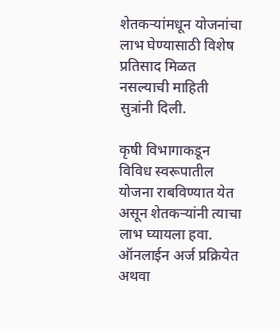शेतकऱ्यांमधून योजनांचा लाभ घेण्यासाठी विशेष प्रतिसाद मिळत नसल्याची माहिती सुत्रांनी दिली.

कृषी विभागाकडून विविध स्वरूपातील योजना राबविण्यात येत असून शेतकऱ्यांनी त्याचा लाभ घ्यायला हवा. ऑनलाईन अर्ज प्रक्रियेत अथवा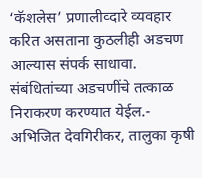‘कॅशलेस’ प्रणालीव्दारे व्यवहार करित असताना कुठलीही अडचण आल्यास संपर्क साधावा. संबंधितांच्या अडचणींचे तत्काळ निराकरण करण्यात येईल.- अभिजित देवगिरीकर, तालुका कृषी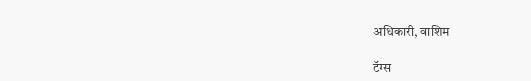अधिकारी, वाशिम

टॅग्स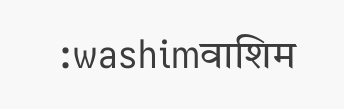:washimवाशिम